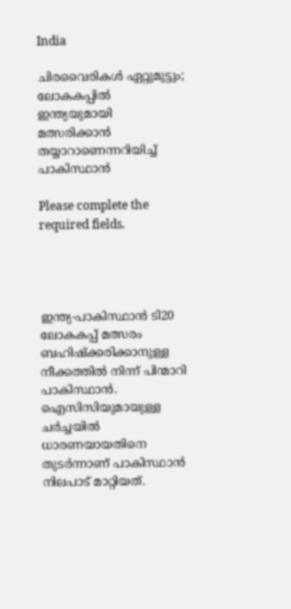India

ചിരവൈരികൾ ഏറ്റുമുട്ടും; ലോകകപ്പിൽ ഇന്ത്യയുമായി മത്സരിക്കാൻ തയ്യാറാണെന്നറിയിച്ച് പാകിസ്ഥാൻ

Please complete the required fields.




ഇന്ത്യ-പാകിസ്ഥാൻ ടി20 ലോകകപ്പ് മത്സരം ബഹിഷ്ക്കരിക്കാനുള്ള നീക്കത്തിൽ നിന്ന് പിന്മാറി പാകിസ്ഥാൻ. ഐസിസിയുമായുള്ള ചർച്ചയിൽ ധാരണയായതിനെ തുടർന്നാണ് പാകിസ്ഥാൻ നിലപാട് മാറ്റിയത്.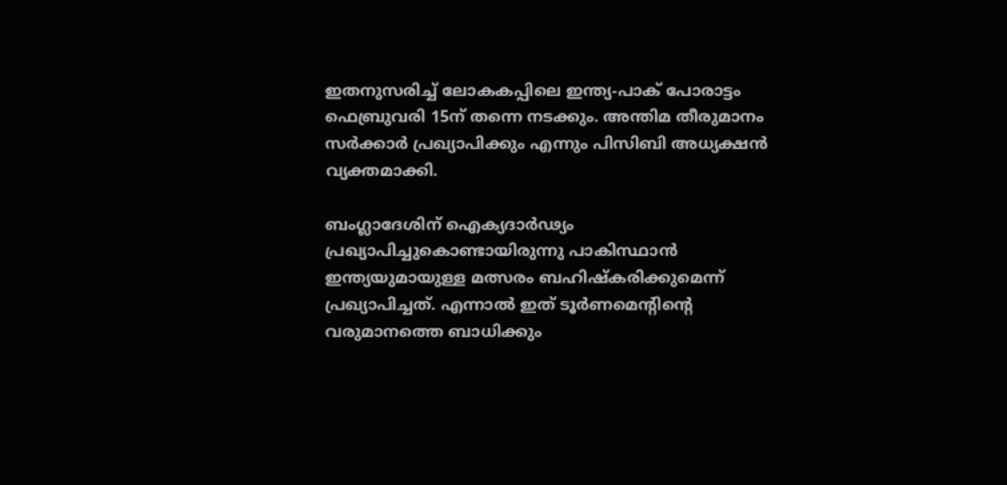ഇതനുസരിച്ച് ലോകകപ്പിലെ ഇന്ത്യ-പാക് പോരാട്ടം ഫെബ്രുവരി 15ന് തന്നെ നടക്കും. അന്തിമ തീരുമാനം സർക്കാർ പ്രഖ്യാപിക്കും എന്നും പിസിബി അധ്യക്ഷൻ വ്യക്തമാക്കി.

ബംഗ്ലാദേശിന് ഐക്യദാർഢ്യം പ്രഖ്യാപിച്ചുകൊണ്ടായിരുന്നു പാകിസ്ഥാൻ ഇന്ത്യയുമായുള്ള മത്സരം ബഹിഷ്കരിക്കുമെന്ന് പ്രഖ്യാപിച്ചത്. എന്നാൽ ഇത് ടൂർണമെൻ്റിൻ്റെ വരുമാനത്തെ ബാധിക്കും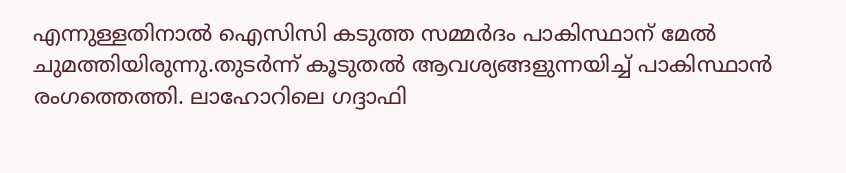എന്നുള്ളതിനാൽ ഐസിസി കടുത്ത സമ്മർദം പാകിസ്ഥാന് മേൽ ചുമത്തിയിരുന്നു.തുടർന്ന് കൂടുതൽ ആവശ്യങ്ങളുന്നയിച്ച് പാകിസ്ഥാൻ രംഗത്തെത്തി. ലാഹോറിലെ ഗദ്ദാഫി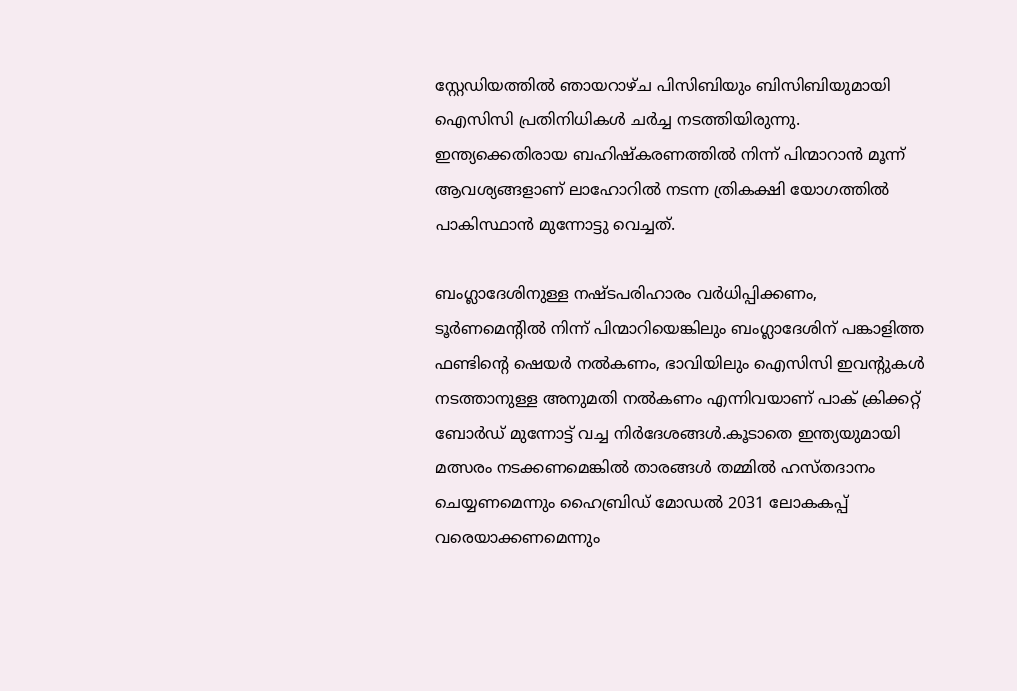സ്റ്റേഡിയത്തില്‍ ഞായറാഴ്ച പിസിബിയും ബിസിബിയുമായി ഐസിസി പ്രതിനിധികള്‍ ചര്‍ച്ച നടത്തിയിരുന്നു. ഇന്ത്യക്കെതിരായ ബഹിഷ്‌കരണത്തില്‍ നിന്ന് പിന്മാറാന്‍ മൂന്ന് ആവശ്യങ്ങളാണ് ലാഹോറില്‍ നടന്ന ത്രികക്ഷി യോഗത്തില്‍ പാകിസ്ഥാന്‍ മുന്നോട്ടു വെച്ചത്.

ബംഗ്ലാദേശിനുള്ള നഷ്ടപരിഹാരം വര്‍ധിപ്പിക്കണം, ടൂര്‍ണമെന്റില്‍ നിന്ന് പിന്മാറിയെങ്കിലും ബംഗ്ലാദേശിന് പങ്കാളിത്ത ഫണ്ടിൻ്റെ ഷെയര്‍ നല്‍കണം, ഭാവിയിലും ഐസിസി ഇവൻ്റുകള്‍ നടത്താനുള്ള അനുമതി നല്‍കണം എന്നിവയാണ് പാക് ക്രിക്കറ്റ് ബോര്‍ഡ് മുന്നോട്ട് വച്ച നിര്‍ദേശങ്ങള്‍.കൂടാതെ ഇന്ത്യയുമായി മത്സരം നടക്കണമെങ്കിൽ താരങ്ങൾ തമ്മിൽ ഹസ്തദാനം ചെയ്യണമെന്നും ഹൈബ്രിഡ് മോഡൽ 2031 ലോകകപ്പ് വരെയാക്കണമെന്നും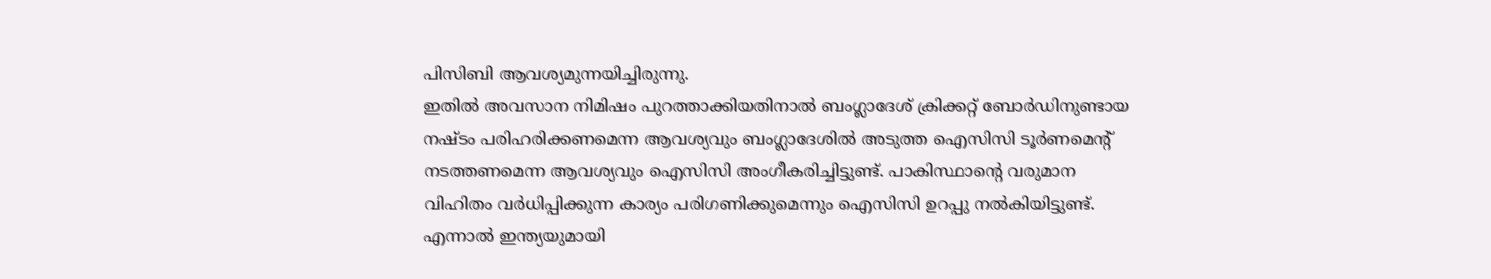പിസിബി ആവശ്യമുന്നയിച്ചിരുന്നു.
ഇതിൽ അവസാന നിമിഷം പുറത്താക്കിയതിനാൽ ബംഗ്ലാദേശ് ക്രിക്കറ്റ് ബോർഡിനുണ്ടായ നഷ്ടം പരിഹരിക്കണമെന്ന ആവശ്യവും ബംഗ്ലാദേശിൽ അടുത്ത ഐസിസി ടൂർണമെൻ്റ് നടത്തണമെന്ന ആവശ്യവും ഐസിസി അംഗീകരിച്ചിട്ടുണ്ട്. പാകിസ്ഥാൻ്റെ വരുമാന വിഹിതം വർധിപ്പിക്കുന്ന കാര്യം പരിഗണിക്കുമെന്നും ഐസിസി ഉറപ്പു നൽകിയിട്ടുണ്ട്. എന്നാൽ ഇന്ത്യയുമായി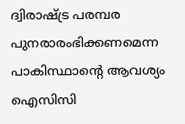ദ്വിരാഷ്ട്ര പരമ്പര പുനരാരംഭിക്കണമെന്ന പാകിസ്ഥാൻ്റെ ആവശ്യം ഐസിസി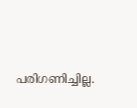പരിഗണിച്ചില്ല.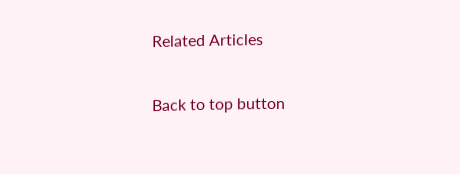Related Articles

Back to top button